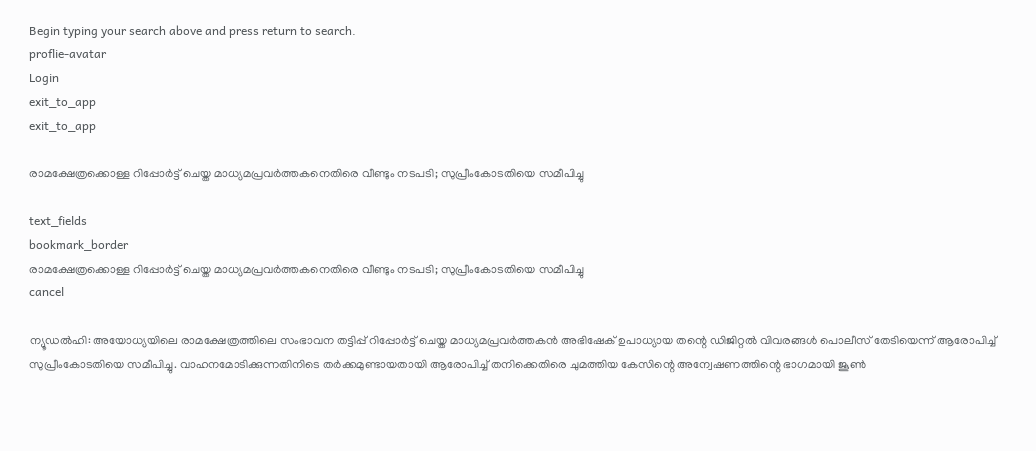Begin typing your search above and press return to search.
proflie-avatar
Login
exit_to_app
exit_to_app

രാമക്ഷേത്രക്കൊള്ള റിപ്പോർട്ട് ചെയ്ത മാധ്യമപ്രവർത്തകനെതിരെ വീണ്ടും നടപടി; സുപ്രീംകോടതിയെ സമീപിച്ചു

text_fields
bookmark_border
രാമക്ഷേത്രക്കൊള്ള റിപ്പോർട്ട് ചെയ്ത മാധ്യമപ്രവർത്തകനെതിരെ വീണ്ടും നടപടി; സുപ്രീംകോടതിയെ സമീപിച്ചു
cancel

ന്യൂഡൽഹി: അയോധ്യയിലെ രാമക്ഷേത്രത്തിലെ സംഭാവന തട്ടിപ്പ് റിപ്പോർട്ട് ചെയ്ത മാധ്യമപ്രവർത്തകൻ അഭിഷേക് ഉപാധ്യായ തന്റെ ഡിജിറ്റൽ വിവരങ്ങൾ പൊലീസ് തേടിയെന്ന് ആരോപിച്ച് സുപ്രീംകോടതിയെ സമീപിച്ചു. വാഹനമോടിക്കുന്നതിനിടെ തർക്കമുണ്ടായതായി ആരോപിച്ച് തനിക്കെതിരെ ചുമത്തിയ കേസിന്റെ അന്വേഷണത്തിന്റെ ഭാഗമായി ജൂൺ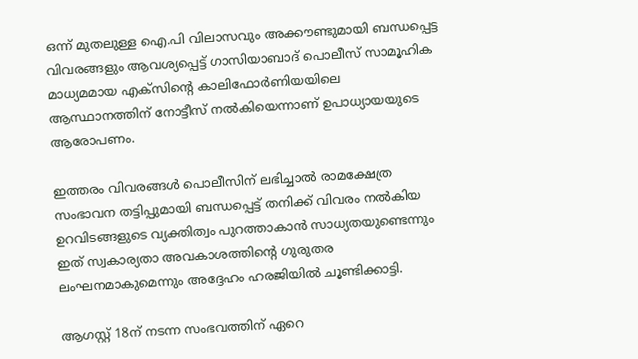ഒന്ന് മുതലുള്ള ഐ.പി വിലാസവും അക്കൗണ്ടുമായി ബന്ധപ്പെട്ട വിവരങ്ങളും ആവശ്യപ്പെട്ട് ഗാസിയാബാദ് പൊലീസ് സാമൂഹിക മാധ്യമമായ എക്സിന്റെ കാലിഫോർണിയയിലെ ആസ്ഥാനത്തിന് നോട്ടീസ് നൽകിയെന്നാണ് ഉപാധ്യായയുടെ ആരോപണം.

ഇത്തരം വിവരങ്ങൾ പൊലീസിന് ലഭിച്ചാൽ രാമക്ഷേത്ര സംഭാവന തട്ടിപ്പുമായി ബന്ധപ്പെട്ട് തനിക്ക് വിവരം നൽകിയ ഉറവിടങ്ങളുടെ വ്യക്തിത്വം പുറത്താകാൻ സാധ്യതയുണ്ടെന്നും ഇത് സ്വകാര്യതാ അവകാശത്തിന്റെ ഗുരുതര ലംഘനമാകുമെന്നും അദ്ദേഹം ഹരജിയിൽ ചൂണ്ടിക്കാട്ടി.

ആഗസ്റ്റ് 18ന് നടന്ന സംഭവത്തിന് ഏറെ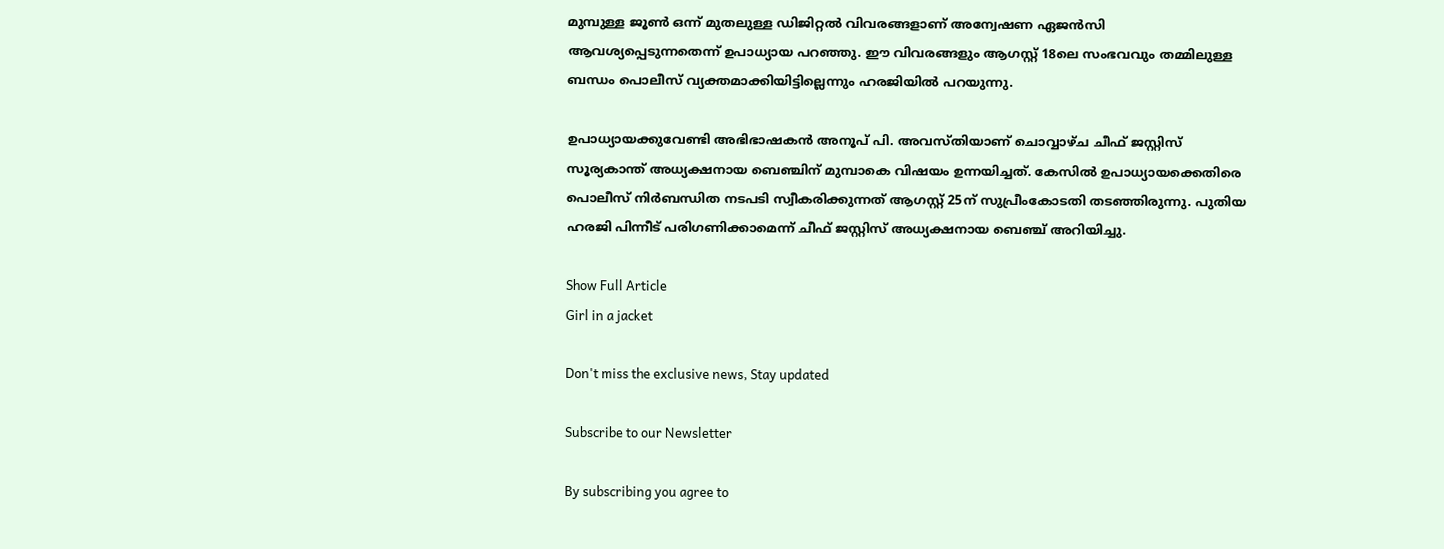മുമ്പുള്ള ജൂൺ ഒന്ന് മുതലുള്ള ഡിജിറ്റൽ വിവരങ്ങളാണ് അന്വേഷണ ഏജൻസി ആവശ്യപ്പെടുന്നതെന്ന് ഉപാധ്യായ പറഞ്ഞു. ഈ വിവരങ്ങളും ആഗസ്റ്റ് 18ലെ സംഭവവും തമ്മിലുള്ള ബന്ധം പൊലീസ് വ്യക്തമാക്കിയിട്ടില്ലെന്നും ഹരജിയിൽ പറയുന്നു.

ഉപാധ്യായക്കുവേണ്ടി അഭിഭാഷകൻ അനൂപ് പി. അവസ്തിയാണ് ചൊവ്വാഴ്ച ചീഫ് ജസ്റ്റിസ് സൂര്യകാന്ത് അധ്യക്ഷനായ ബെഞ്ചിന് മുമ്പാകെ വിഷയം ഉന്നയിച്ചത്. കേസിൽ ഉപാധ്യായക്കെതിരെ പൊലീസ് നിർബന്ധിത നടപടി സ്വീകരിക്കുന്നത് ആഗസ്റ്റ് 25ന് സുപ്രീംകോടതി തടഞ്ഞിരുന്നു. പുതിയ ഹരജി പിന്നീട് പരിഗണിക്കാമെന്ന് ചീഫ് ജസ്റ്റിസ് അധ്യക്ഷനായ ബെഞ്ച് അറിയിച്ചു.

Show Full Article
Girl in a jacket

Don't miss the exclusive news, Stay updated

Subscribe to our Newsletter

By subscribing you agree to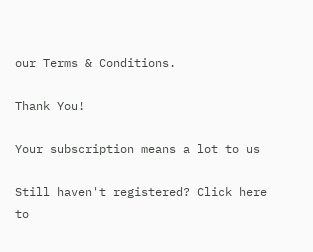our Terms & Conditions.

Thank You!

Your subscription means a lot to us

Still haven't registered? Click here to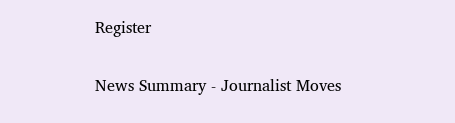Register

News Summary - Journalist Moves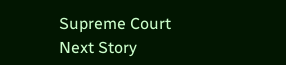Supreme Court
Next Story